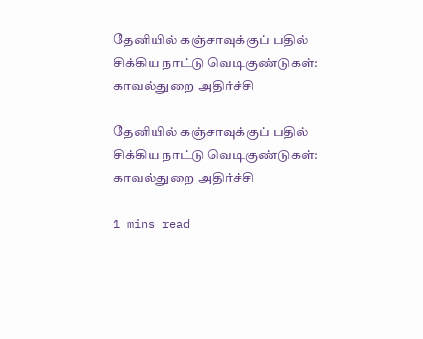தேனியில் கஞ்சாவுக்குப் பதில் சிக்கிய நாட்டு வெடிகுண்டுகள்: காவல்துறை அதிர்ச்சி

தேனியில் கஞ்சாவுக்குப் பதில் சிக்கிய நாட்டு வெடிகுண்டுகள்: காவல்துறை அதிர்ச்சி

1 mins read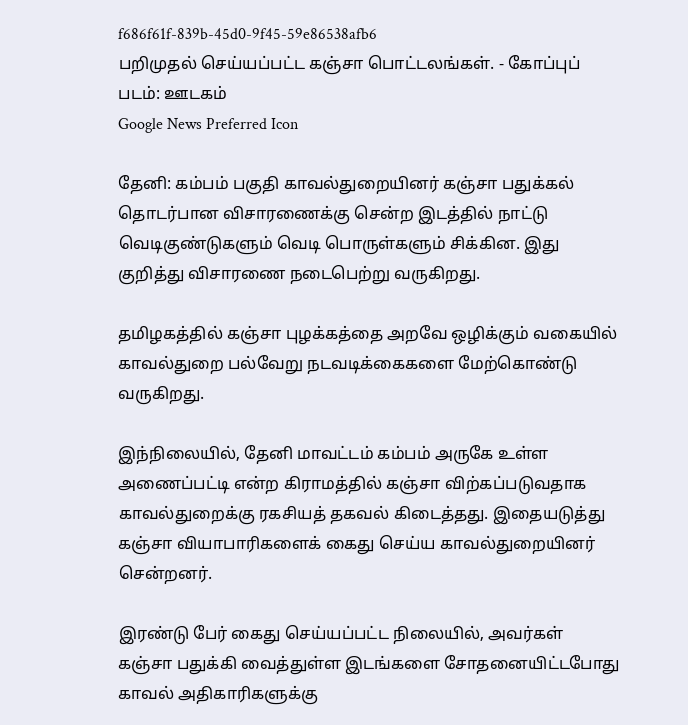f686f61f-839b-45d0-9f45-59e86538afb6
பறிமுதல் செய்யப்பட்ட கஞ்சா பொட்டலங்கள். - கோப்புப் படம்: ஊடகம்
Google News Preferred Icon

தேனி: கம்பம் பகுதி காவல்துறையினர் கஞ்சா பதுக்கல் தொடர்பான விசாரணைக்கு சென்ற இடத்தில் நாட்டு வெடிகுண்டுகளும் வெடி பொருள்களும் சிக்கின. இது குறித்து விசாரணை நடைபெற்று வருகிறது.

தமிழகத்தில் கஞ்சா புழக்கத்தை அறவே ஒழிக்கும் வகையில் காவல்துறை பல்வேறு நடவடிக்கைகளை மேற்கொண்டு வருகிறது.

இந்நிலையில், தேனி மாவட்டம் கம்பம் அருகே உள்ள அணைப்பட்டி என்ற கிராமத்தில் கஞ்சா விற்கப்படுவதாக காவல்துறைக்கு ரகசியத் தகவல் கிடைத்தது. இதையடுத்து கஞ்சா வியாபாரிகளைக் கைது செய்ய காவல்துறையினர் சென்றனர்.

இரண்டு பேர் கைது செய்யப்பட்ட நிலையில், அவர்கள் கஞ்சா பதுக்கி வைத்துள்ள இடங்களை சோதனையிட்டபோது காவல் அதிகாரிகளுக்கு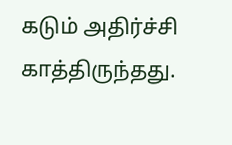கடும் அதிர்ச்சி காத்திருந்தது.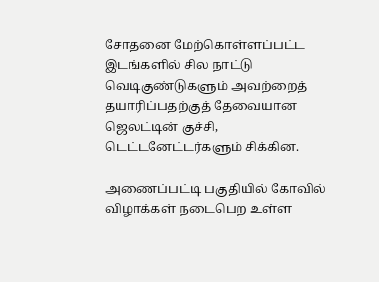சோதனை மேற்கொள்ளப்பட்ட இடங்களில் சில நாட்டு வெடிகுண்டுகளும் அவற்றைத் தயாரிப்பதற்குத் தேவையான ஜெலட்டின் குச்சி, டெட்டனேட்டர்களும் சிக்கின.

அணைப்பட்டி பகுதியில் கோவில் விழாக்கள் நடைபெற உள்ள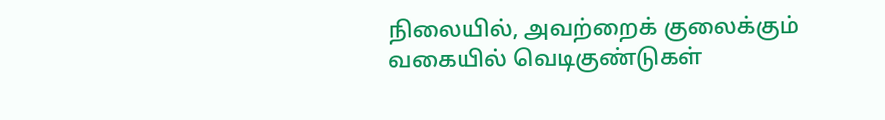நிலையில், அவற்றைக் குலைக்கும் வகையில் வெடிகுண்டுகள்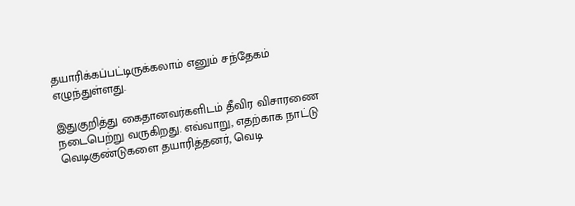தயாரிக்கப்பட்டிருக்கலாம் எனும் சந்தேகம் எழுந்துள்ளது.

இதுகுறித்து கைதானவர்களிடம் தீவிர விசாரணை நடைபெற்று வருகிறது. எவ்வாறு, எதற்காக நாட்டு வெடிகுண்டுகளை தயாரித்தனர், வெடி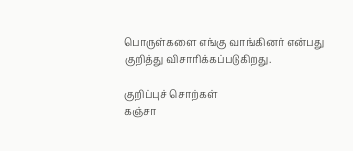பொருள்களை எங்கு வாங்கினர் என்பது குறித்து விசாரிக்கப்படுகிறது.

குறிப்புச் சொற்கள்
கஞ்சா